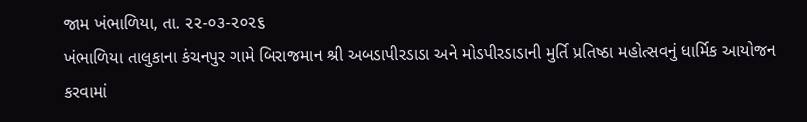જામ ખંભાળિયા, તા. ૨૨-૦૩-૨૦૨૬
ખંભાળિયા તાલુકાના કંચનપુર ગામે બિરાજમાન શ્રી અબડાપીરડાડા અને મોડપીરડાડાની મુર્તિ પ્રતિષ્ઠા મહોત્સવનું ધાર્મિક આયોજન કરવામાં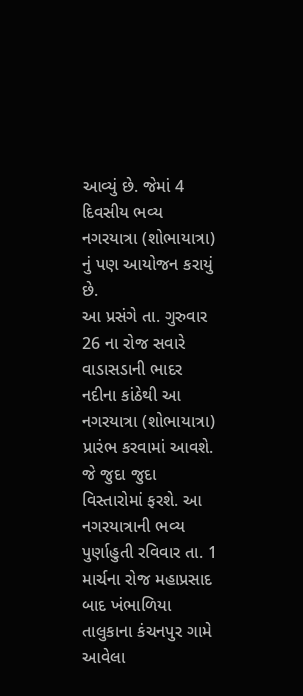આવ્યું છે. જેમાં 4 દિવસીય ભવ્ય નગરયાત્રા (શોભાયાત્રા) નું પણ આયોજન કરાયું છે.
આ પ્રસંગે તા. ગુરુવાર 26 ના રોજ સવારે વાડાસડાની ભાદર નદીના કાંઠેથી આ નગરયાત્રા (શોભાયાત્રા) પ્રારંભ કરવામાં આવશે. જે જુદા જુદા વિસ્તારોમાં ફરશે. આ નગરયાત્રાની ભવ્ય પુર્ણાહુતી રવિવાર તા. 1 માર્ચના રોજ મહાપ્રસાદ બાદ ખંભાળિયા તાલુકાના કંચનપુર ગામે આવેલા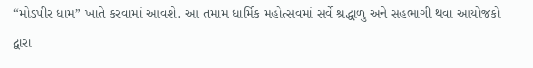“મોડપીર ધામ” ખાતે કરવામાં આવશે. આ તમામ ધાર્મિક મહોત્સવમાં સર્વે શ્રદ્ધાળુ અને સહભાગી થવા આયોજકો દ્વારા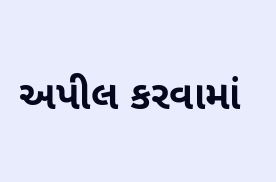અપીલ કરવામાં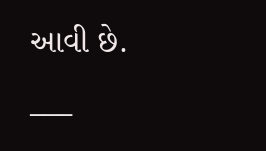આવી છે.
___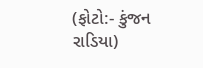(ફોટો:- કુંજન રાડિયા)